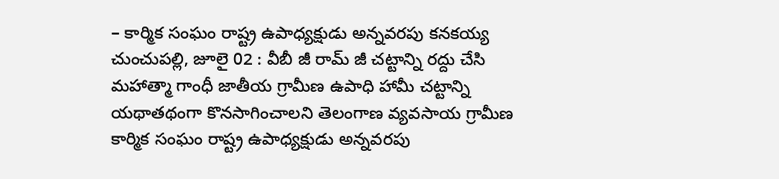– కార్మిక సంఘం రాష్ట్ర ఉపాధ్యక్షుడు అన్నవరపు కనకయ్య
చుంచుపల్లి, జూలై 02 : వీబీ జీ రామ్ జీ చట్టాన్ని రద్దు చేసి మహాత్మా గాంధీ జాతీయ గ్రామీణ ఉపాధి హామీ చట్టాన్ని యథాతథంగా కొనసాగించాలని తెలంగాణ వ్యవసాయ గ్రామీణ కార్మిక సంఘం రాష్ట్ర ఉపాధ్యక్షుడు అన్నవరపు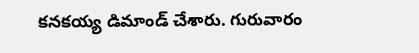కనకయ్య డిమాండ్ చేశారు. గురువారం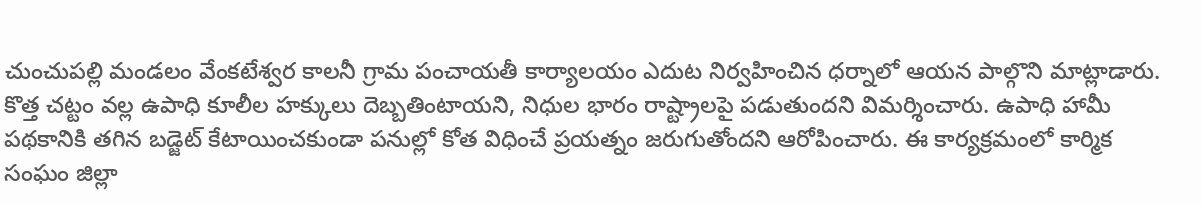చుంచుపల్లి మండలం వేంకటేశ్వర కాలనీ గ్రామ పంచాయతీ కార్యాలయం ఎదుట నిర్వహించిన ధర్నాలో ఆయన పాల్గొని మాట్లాడారు. కొత్త చట్టం వల్ల ఉపాధి కూలీల హక్కులు దెబ్బతింటాయని, నిధుల భారం రాష్ట్రాలపై పడుతుందని విమర్శించారు. ఉపాధి హామీ పథకానికి తగిన బడ్జెట్ కేటాయించకుండా పనుల్లో కోత విధించే ప్రయత్నం జరుగుతోందని ఆరోపించారు. ఈ కార్యక్రమంలో కార్మిక సంఘం జిల్లా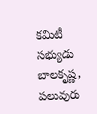కమిటీ సభ్యుడు బాలకృష్ణ, పలువురు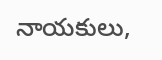నాయకులు,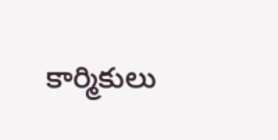కార్మికులు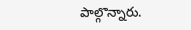పాల్గొన్నారు.